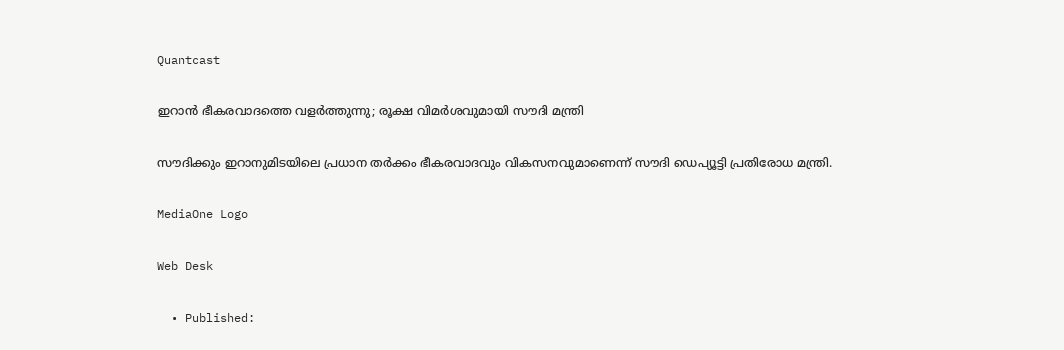Quantcast

ഇറാന്‍ ഭീകരവാദത്തെ വളര്‍ത്തുന്നു; രൂക്ഷ വിമര്‍ശവുമായി സൗദി മന്ത്രി

സൗദിക്കും ഇറാനുമിടയിലെ പ്രധാന തര്‍ക്കം ഭീകരവാദവും വികസനവുമാണെന്ന് സൗദി ഡെപ്യൂട്ടി പ്രതിരോധ മന്ത്രി.

MediaOne Logo

Web Desk

  • Published: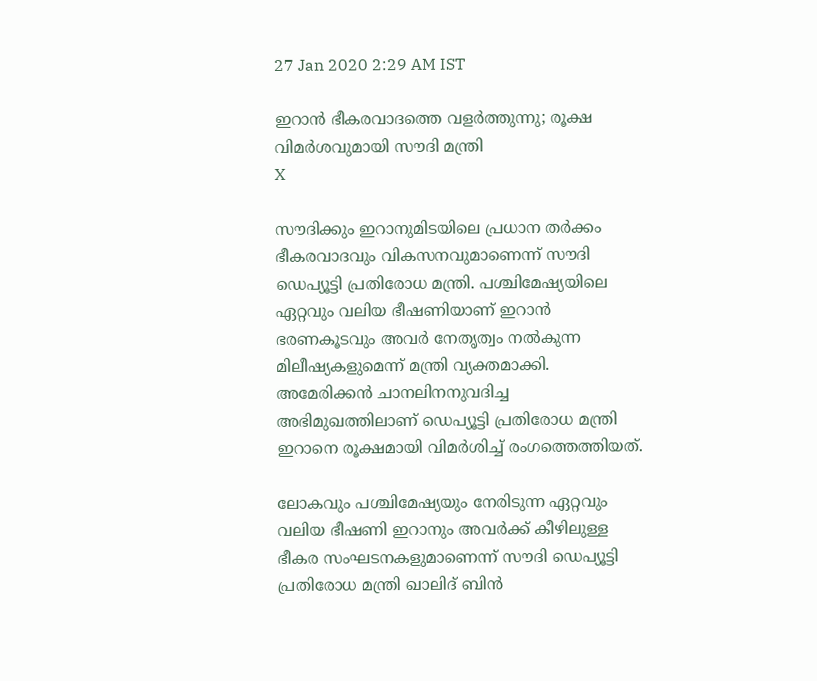27 Jan 2020 2:29 AM IST

ഇറാന്‍ ഭീകരവാദത്തെ വളര്‍ത്തുന്നു; രൂക്ഷ വിമര്‍ശവുമായി സൗദി മന്ത്രി
X

സൗദിക്കും ഇറാനുമിടയിലെ പ്രധാന തര്‍ക്കം ഭീകരവാദവും വികസനവുമാണെന്ന് സൗദി ഡെപ്യൂട്ടി പ്രതിരോധ മന്ത്രി. പശ്ചിമേഷ്യയിലെ ഏറ്റവും വലിയ ഭീഷണിയാണ് ഇറാന്‍ ഭരണകൂടവും അവര്‍ നേതൃത്വം നല്‍കുന്ന മിലീഷ്യകളുമെന്ന് മന്ത്രി വ്യക്തമാക്കി. അമേരിക്കന്‍ ചാനലിനനുവദിച്ച അഭിമുഖത്തിലാണ് ഡെപ്യൂട്ടി പ്രതിരോധ മന്ത്രി ഇറാനെ രൂക്ഷമായി വിമര്‍ശിച്ച് രംഗത്തെത്തിയത്.

ലോകവും പശ്ചിമേഷ്യയും നേരിടുന്ന ഏറ്റവും വലിയ ഭീഷണി ഇറാനും അവര്‍ക്ക് കീഴിലുള്ള ഭീകര സംഘടനകളുമാണെന്ന് സൗദി ഡെപ്യൂട്ടി പ്രതിരോധ മന്ത്രി ഖാലിദ് ബിന്‍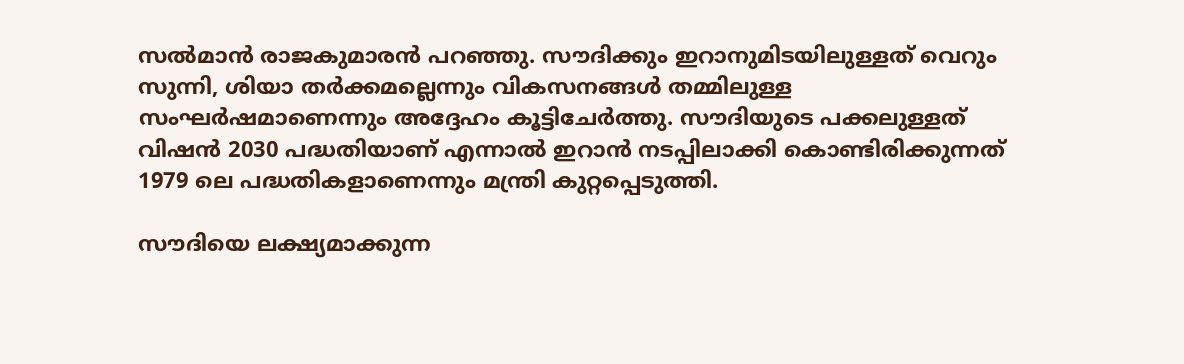സല്‍മാന്‍ രാജകുമാരന്‍ പറഞ്ഞു. സൗദിക്കും ഇറാനുമിടയിലുള്ളത് വെറും സുന്നി, ശിയാ തര്‍ക്കമല്ലെന്നും വികസനങ്ങള്‍ തമ്മിലുള്ള സംഘര്‍ഷമാണെന്നും അദ്ദേഹം കൂട്ടിചേര്‍ത്തു. സൗദിയുടെ പക്കലുള്ളത് വിഷന്‍ 2030 പദ്ധതിയാണ് എന്നാല്‍ ഇറാന്‍ നടപ്പിലാക്കി കൊണ്ടിരിക്കുന്നത് 1979 ലെ പദ്ധതികളാണെന്നും മന്ത്രി കുറ്റപ്പെടുത്തി.

സൗദിയെ ലക്ഷ്യമാക്കുന്ന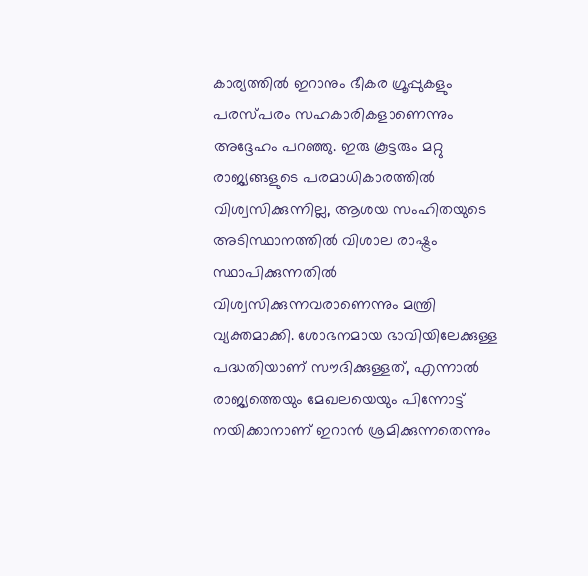കാര്യത്തില്‍ ഇറാനും ഭീകര ഗ്രൂപ്പുകളും പരസ്പരം സഹകാരികളാണെന്നും അദ്ദേഹം പറഞ്ഞു. ഇരു കൂട്ടരും മറ്റു രാജ്യങ്ങളുടെ പരമാധികാരത്തില്‍ വിശ്വസിക്കുന്നില്ല, ആശയ സംഹിതയുടെ അടിസ്ഥാനത്തില്‍ വിശാല രാഷ്ട്രം സ്ഥാപിക്കുന്നതില്‍ വിശ്വസിക്കുന്നവരാണെന്നും മന്ത്രി വ്യക്തമാക്കി. ശോഭനമായ ഭാവിയിലേക്കുള്ള പദ്ധതിയാണ് സൗദിക്കുള്ളത്, എന്നാല്‍ രാജ്യത്തെയും മേഖലയെയും പിന്നോട്ട് നയിക്കാനാണ് ഇറാന്‍ ശ്രമിക്കുന്നതെന്നും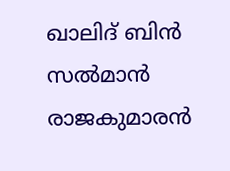ഖാലിദ് ബിന്‍ സല്‍മാന്‍ രാജകുമാരന്‍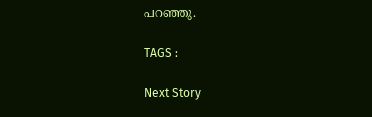പറഞ്ഞു.

TAGS :

Next Story